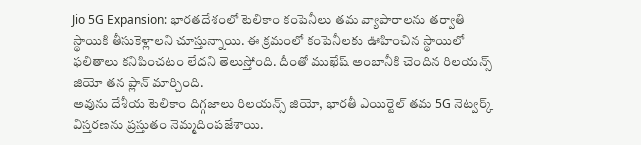Jio 5G Expansion: భారతదేశంలో టెలికాం కంపెనీలు తమ వ్యాపారాలను తర్వాతి స్థాయికి తీసుకెళ్లాలని చూస్తున్నాయి. ఈ క్రమంలో కంపెనీలకు ఊహించిన స్థాయిలో ఫలితాలు కనిపించటం లేదని తెలుస్తోంది. దీంతో ముఖేష్ అంబానీకి చెందిన రిలయన్స్ జియో తన ప్లాన్ మార్చింది.
అవును దేశీయ టెలికాం దిగ్గజాలు రిలయన్స్ జియో, భారతీ ఎయిర్టెల్ తమ 5G నెట్వర్క్ విస్తరణను ప్రస్తుతం నెమ్మదింపజేశాయి.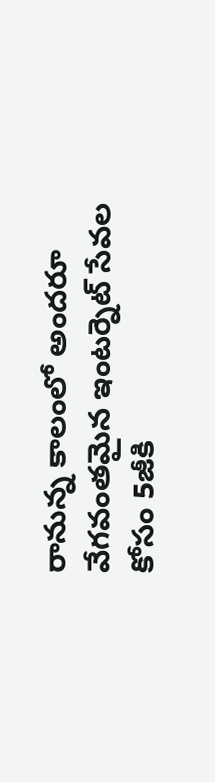రానున్న కాలంలో అందరూ వేగవంతమైన ఇంటర్నెట్ సేవల కోసం 5జీకి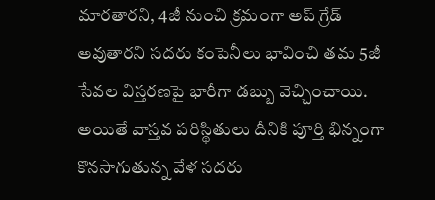మారతారని, 4జీ నుంచి క్రమంగా అప్ గ్రేడ్ అవుతారని సదరు కంపెనీలు భావించి తమ 5జీ సేవల విస్తరణపై భారీగా డబ్బు వెచ్చించాయి. అయితే వాస్తవ పరిస్థితులు దీనికి పూర్తి భిన్నంగా కొనసాగుతున్న వేళ సదరు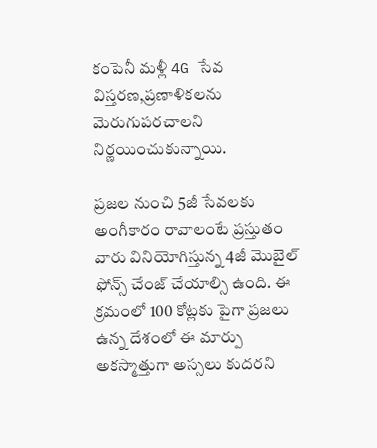కంపెనీ మళ్లీ 4G సేవ విస్తరణ,ప్రణాళికలను మెరుగుపరచాలని నిర్ణయించుకున్నాయి.

ప్రజల నుంచి 5జీ సేవలకు అంగీకారం రావాలంటే ప్రస్తుతం వారు వినియోగిస్తున్న 4జీ మెుబైల్ ఫోన్స్ చేంజ్ చేయాల్సి ఉంది. ఈ క్రమంలో 100 కోట్లకు పైగా ప్రజలు ఉన్న దేశంలో ఈ మార్పు అకస్మాత్తుగా అస్సలు కుదరని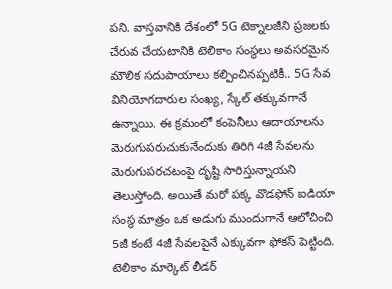పని. వాస్తవానికి దేశంలో 5G టెక్నాలజీని ప్రజలకు చేరువ చేయటానికి టెలికాం సంస్థలు అవసరమైన మౌలిక సదుపాయాలు కల్పించినప్పటికీ.. 5G సేవ వినియోగదారుల సంఖ్య, స్కేల్ తక్కువగానే ఉన్నాయి. ఈ క్రమంలో కంపెనీలు ఆదాయాలను మెరుగుపరుచుకునేందుకు తిరిగి 4జీ సేవలను మెరుగుపరచటంపై దృష్టి సారిస్తున్నాయని తెలుస్తోంది. అయితే మరో పక్క వొడఫోన్ ఐడియా సంస్థ మాత్రం ఒక అడుగు ముందుగానే ఆలోచించి 5జీ కంటే 4జీ సేవలపైనే ఎక్కువగా ఫోకస్ పెట్టింది.
టెలికాం మార్కెట్ లీడర్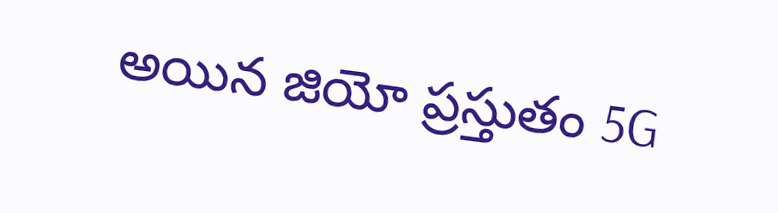అయిన జియో ప్రస్తుతం 5G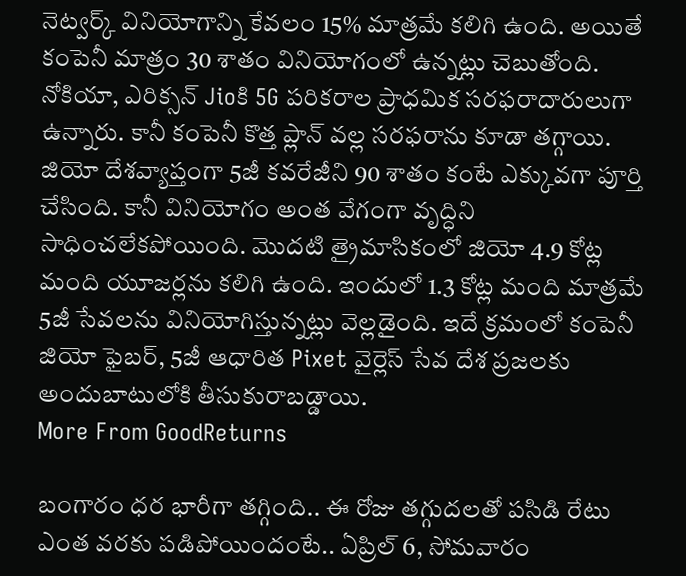నెట్వర్క్ వినియోగాన్ని కేవలం 15% మాత్రమే కలిగి ఉంది. అయితే కంపెనీ మాత్రం 30 శాతం వినియోగంలో ఉన్నట్లు చెబుతోంది. నోకియా, ఎరిక్సన్ Jioకి 5G పరికరాల ప్రాధమిక సరఫరాదారులుగా ఉన్నారు. కానీ కంపెనీ కొత్త ప్లాన్ వల్ల సరఫరాను కూడా తగ్గాయి. జియో దేశవ్యాప్తంగా 5జీ కవరేజీని 90 శాతం కంటే ఎక్కువగా పూర్తి చేసింది. కానీ వినియోగం అంత వేగంగా వృద్ధిని సాధించలేకపోయింది. మెుదటి త్రైమాసికంలో జియో 4.9 కోట్ల మంది యూజర్లను కలిగి ఉంది. ఇందులో 1.3 కోట్ల మంది మాత్రమే 5జీ సేవలను వినియోగిస్తున్నట్లు వెల్లడైంది. ఇదే క్రమంలో కంపెనీ జియో ఫైబర్, 5జీ ఆధారిత Pixet వైర్లెస్ సేవ దేశ ప్రజలకు అందుబాటులోకి తీసుకురాబడ్డాయి.
More From GoodReturns

బంగారం ధర భారీగా తగ్గింది.. ఈ రోజు తగ్గుదలతో పసిడి రేటు ఎంత వరకు పడిపోయిందంటే.. ఏప్రిల్ 6, సోమవారం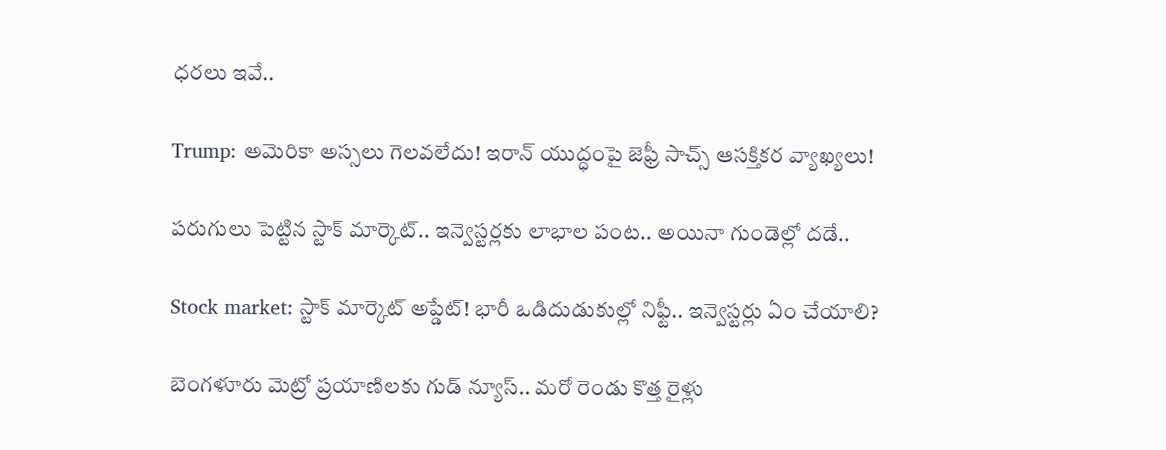ధరలు ఇవే..

Trump: అమెరికా అస్సలు గెలవలేదు! ఇరాన్ యుద్ధంపై జెఫ్రీ సాచ్స్ ఆసక్తికర వ్యాఖ్యలు!

పరుగులు పెట్టిన స్టాక్ మార్కెట్.. ఇన్వెస్టర్లకు లాభాల పంట.. అయినా గుండెల్లో దడే..

Stock market: స్టాక్ మార్కెట్ అప్డేట్! భారీ ఒడిదుడుకుల్లో నిఫ్టీ.. ఇన్వెస్టర్లు ఏం చేయాలి?

బెంగళూరు మెట్రో ప్రయాణిలకు గుడ్ న్యూస్.. మరో రెండు కొత్త రైళ్లు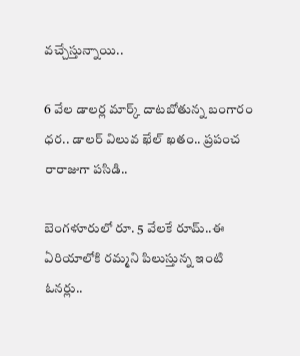వచ్చేస్తున్నాయి..

6 వేల డాలర్ల మార్క్ దాటబోతున్న బంగారం ధర.. డాలర్ విలువ ఖేల్ ఖతం.. ప్రపంచ రారాజుగా పసిడి..

బెంగళూరులో రూ. 5 వేలకే రూమ్..ఈ ఏరియాలోకి రమ్మని పిలుస్తున్న ఇంటి ఓనర్లు..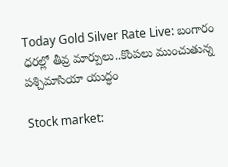Today Gold Silver Rate Live: బంగారం ధరల్లో తీవ్ర మార్పులు..కొంపలు ముంచుతున్న పశ్చిమాసియా యుద్ధం

Stock market: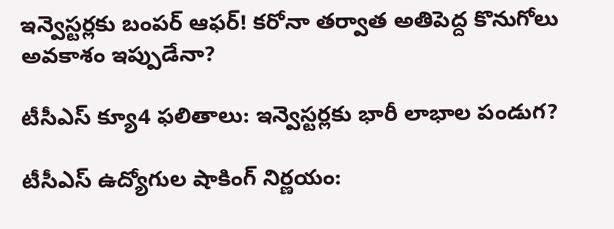ఇన్వెస్టర్లకు బంపర్ ఆఫర్! కరోనా తర్వాత అతిపెద్ద కొనుగోలు అవకాశం ఇప్పుడేనా?

టీసీఎస్ క్యూ4 ఫలితాలు: ఇన్వెస్టర్లకు భారీ లాభాల పండుగ?

టీసీఎస్ ఉద్యోగుల షాకింగ్ నిర్ణయం: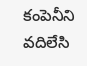కంపెనీని వదిలేసి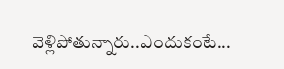వెళ్లిపోతున్నారు..ఎందుకంటే...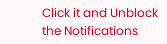Click it and Unblock the Notifications